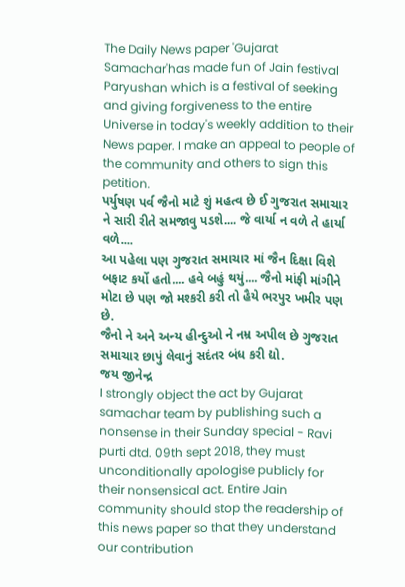The Daily News paper 'Gujarat Samachar'has made fun of Jain festival Paryushan which is a festival of seeking and giving forgiveness to the entire Universe in today's weekly addition to their News paper. I make an appeal to people of the community and others to sign this petition.
પર્યુષણ પર્વ જૈનો માટે શું મહત્વ છે ઈ ગુજરાત સમાચાર ને સારી રીતે સમજાવુ પડશે.... જે વાર્યા ન વળે તે હાર્યા વળે....
આ પહેલા પણ ગુજરાત સમાચાર માં જૈન દિક્ષા વિશે બફાટ કર્યો હતો.... હવે બહું થયું.... જૈનો માંફી માંગીને મોટા છે પણ જો મશ્કરી કરી તો હૈયે ભરપુર ખમીર પણ છે.
જૈનો ને અને અન્ય હીન્દુઓ ને નમ્ર અપીલ છે ગુજરાત સમાચાર છાપું લેવાનું સદંતર બંધ કરી દ્યો.
જય જીનેન્દ્ર
I strongly object the act by Gujarat samachar team by publishing such a nonsense in their Sunday special - Ravi purti dtd. 09th sept 2018, they must unconditionally apologise publicly for their nonsensical act. Entire Jain community should stop the readership of this news paper so that they understand our contribution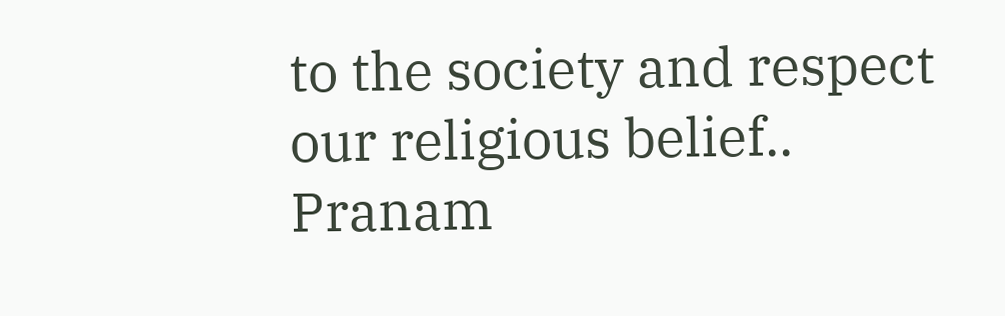to the society and respect our religious belief.. Pranam